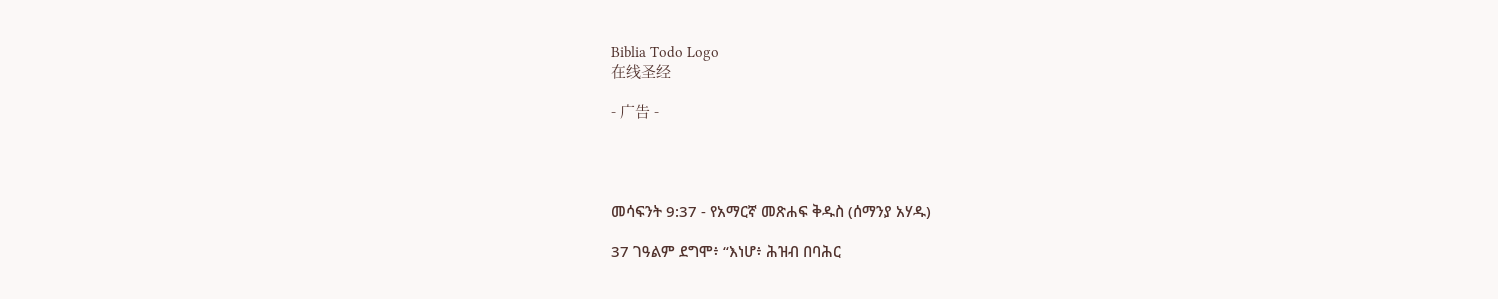Biblia Todo Logo
在线圣经

- 广告 -




መሳፍንት 9:37 - የአማርኛ መጽሐፍ ቅዱስ (ሰማንያ አሃዱ)

37 ገዓልም ደግሞ፥ “እነሆ፥ ሕዝብ በባሕር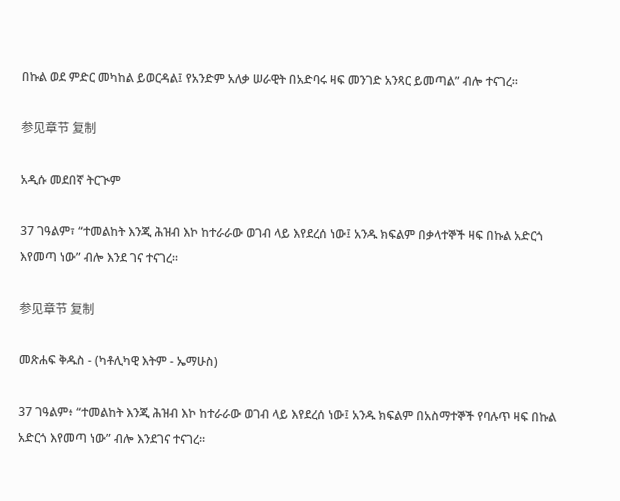በኩል ወደ ምድር መካከል ይወርዳል፤ የአንድም አለቃ ሠራዊት በአድባሩ ዛፍ መንገድ አንጻር ይመጣል” ብሎ ተናገረ።

参见章节 复制

አዲሱ መደበኛ ትርጒም

37 ገዓልም፣ “ተመልከት እንጂ ሕዝብ እኮ ከተራራው ወገብ ላይ እየደረሰ ነው፤ አንዱ ክፍልም በቃላተኞች ዛፍ በኩል አድርጎ እየመጣ ነው” ብሎ እንደ ገና ተናገረ።

参见章节 复制

መጽሐፍ ቅዱስ - (ካቶሊካዊ እትም - ኤማሁስ)

37 ገዓልም፥ “ተመልከት እንጂ ሕዝብ እኮ ከተራራው ወገብ ላይ እየደረሰ ነው፤ አንዱ ክፍልም በአስማተኞች የባሉጥ ዛፍ በኩል አድርጎ እየመጣ ነው” ብሎ እንደገና ተናገረ።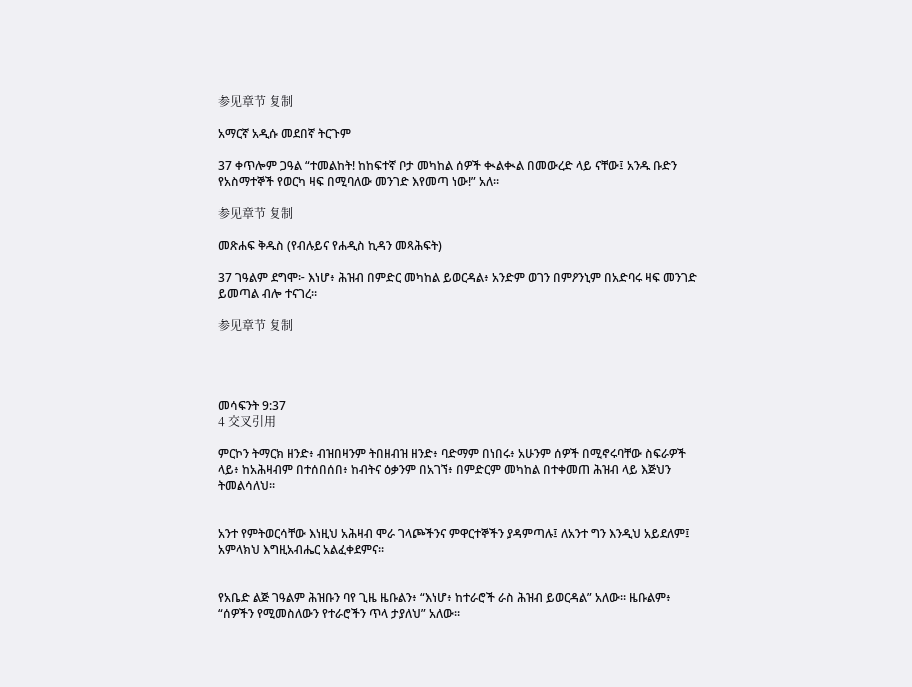参见章节 复制

አማርኛ አዲሱ መደበኛ ትርጉም

37 ቀጥሎም ጋዓል “ተመልከት! ከከፍተኛ ቦታ መካከል ሰዎች ቊልቊል በመውረድ ላይ ናቸው፤ አንዱ ቡድን የአስማተኞች የወርካ ዛፍ በሚባለው መንገድ እየመጣ ነው!” አለ።

参见章节 复制

መጽሐፍ ቅዱስ (የብሉይና የሐዲስ ኪዳን መጻሕፍት)

37 ገዓልም ደግሞ፦ እነሆ፥ ሕዝብ በምድር መካከል ይወርዳል፥ አንድም ወገን በምዖንኒም በአድባሩ ዛፍ መንገድ ይመጣል ብሎ ተናገረ።

参见章节 复制




መሳፍንት 9:37
4 交叉引用

ምርኮን ትማርክ ዘንድ፥ ብዝበዛንም ትበዘብዝ ዘንድ፥ ባድማም በነበሩ፥ አሁንም ሰዎች በሚኖሩባቸው ስፍራዎች ላይ፥ ከአሕዛብም በተሰበሰበ፥ ከብትና ዕቃንም በአገኘ፥ በምድርም መካከል በተቀመጠ ሕዝብ ላይ እጅህን ትመልሳለህ።


አንተ የምትወርሳቸው እነዚህ አሕዛብ ሞራ ገላጮችንና ምዋርተኞችን ያዳምጣሉ፤ ለአንተ ግን እንዲህ አይደለም፤ አምላክህ እግዚአብሔር አልፈቀደምና።


የአቤድ ልጅ ገዓልም ሕዝቡን ባየ ጊዜ ዜቡልን፥ “እነሆ፥ ከተራሮች ራስ ሕዝብ ይወርዳል” አለው። ዜቡልም፥ “ሰዎችን የሚመስለውን የተራሮችን ጥላ ታያለህ” አለው።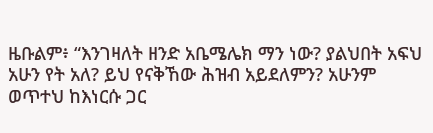ዜቡልም፥ “እንገዛለት ዘንድ አቤሜሌክ ማን ነው? ያልህበት አፍህ አሁን የት አለ? ይህ የናቅኸው ሕዝብ አይደለምን? አሁንም ወጥተህ ከእነርሱ ጋር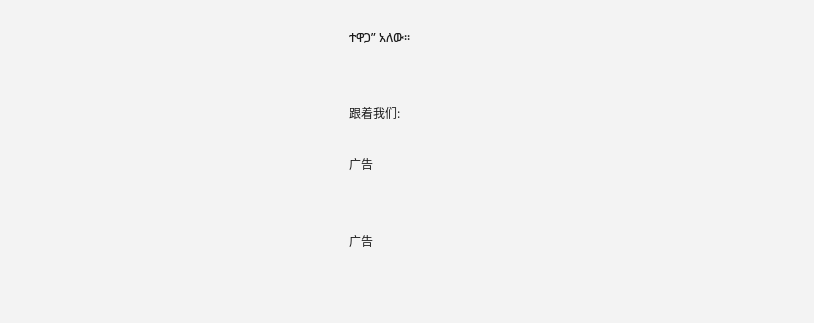ተዋጋ” አለው።


跟着我们:

广告


广告